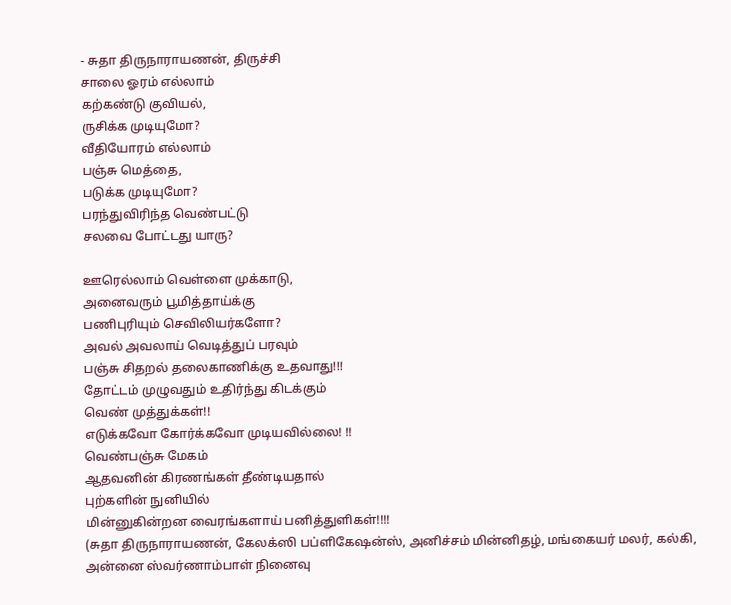- சுதா திருநாராயணன், திருச்சி
சாலை ஓரம் எல்லாம்
கற்கண்டு குவியல்,
ருசிக்க முடியுமோ?
வீதியோரம் எல்லாம்
பஞ்சு மெத்தை,
படுக்க முடியுமோ?
பரந்துவிரிந்த வெண்பட்டு
சலவை போட்டது யாரு?

ஊரெல்லாம் வெள்ளை முக்காடு,
அனைவரும் பூமித்தாய்க்கு
பணிபுரியும் செவிலியர்களோ?
அவல் அவலாய் வெடித்துப் பரவும்
பஞ்சு சிதறல் தலைகாணிக்கு உதவாது!!!
தோட்டம் முழுவதும் உதிர்ந்து கிடக்கும்
வெண் முத்துக்கள்!!
எடுக்கவோ கோர்க்கவோ முடியவில்லை! !!
வெண்பஞ்சு மேகம்
ஆதவனின் கிரணங்கள் தீண்டியதால்
புற்களின் நுனியில்
மின்னுகின்றன வைரங்களாய் பனித்துளிகள்!!!!
(சுதா திருநாராயணன், கேலக்ஸி பப்ளிகேஷன்ஸ், அனிச்சம் மின்னிதழ், மங்கையர் மலர், கல்கி, அன்னை ஸ்வர்ணாம்பாள் நினைவு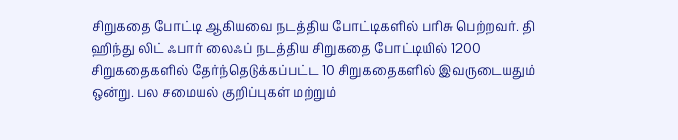சிறுகதை போட்டி ஆகியவை நடத்திய போட்டிகளில் பரிசு பெற்றவர். தி ஹிந்து லிட் ஃபார் லைஃப் நடத்திய சிறுகதை போட்டியில் 1200 சிறுகதைகளில் தேர்ந்தெடுக்கப்பட்ட 10 சிறுகதைகளில் இவருடையதும் ஒன்று. பல சமையல் குறிப்புகள் மற்றும்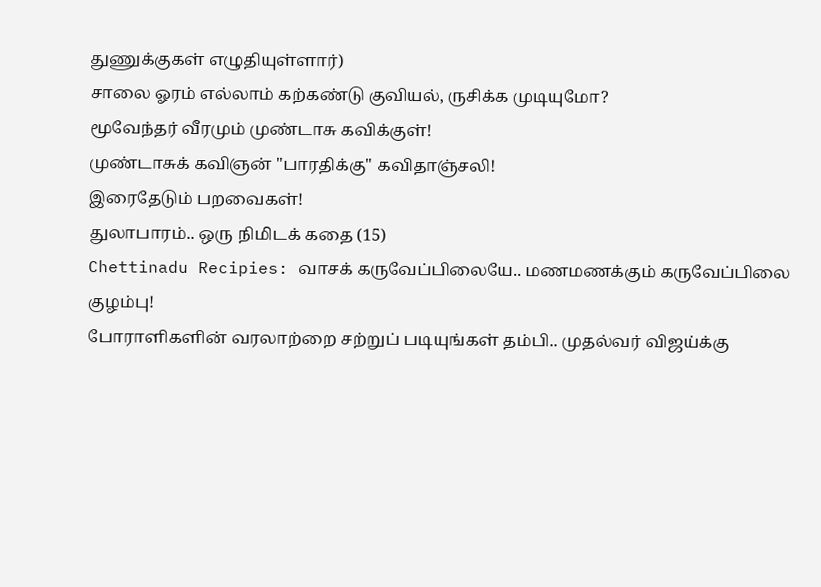துணுக்குகள் எழுதியுள்ளார்)
சாலை ஓரம் எல்லாம் கற்கண்டு குவியல், ருசிக்க முடியுமோ?
மூவேந்தர் வீரமும் முண்டாசு கவிக்குள்!
முண்டாசுக் கவிஞன் "பாரதிக்கு" கவிதாஞ்சலி!
இரைதேடும் பறவைகள்!
துலாபாரம்.. ஒரு நிமிடக் கதை (15)
Chettinadu Recipies: வாசக் கருவேப்பிலையே.. மணமணக்கும் கருவேப்பிலை குழம்பு!
போராளிகளின் வரலாற்றை சற்றுப் படியுங்கள் தம்பி.. முதல்வர் விஜய்க்கு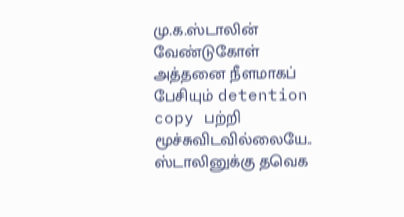மு.க.ஸ்டாலின் வேண்டுகோள்
அத்தனை நீளமாகப் பேசியும் detention copy பற்றி மூச்சுவிடவில்லையே.. ஸ்டாலினுக்கு தவெக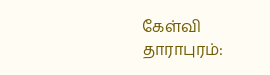கேள்வி
தாராபுரம்: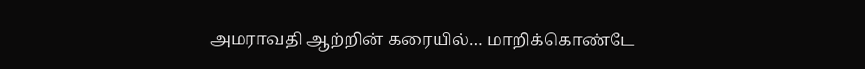அமராவதி ஆற்றின் கரையில்… மாறிக்கொண்டே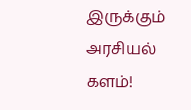இருக்கும் அரசியல் களம்!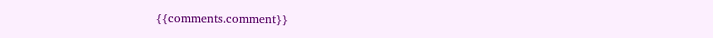{{comments.comment}}